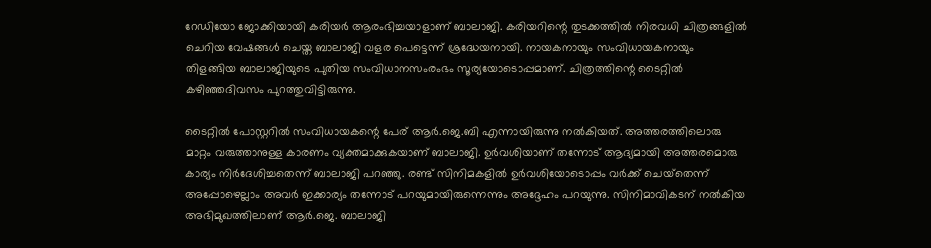റേഡിയോ ജോക്കിയായി കരിയര്‍ ആരംഭിച്ചയാളാണ് ബാലാജി. കരിയറിന്റെ തുടക്കത്തില്‍ നിരവധി ചിത്രങ്ങളില്‍ ചെറിയ വേഷങ്ങള്‍ ചെയ്ത ബാലാജി വളര പെട്ടെന്ന് ശ്രദ്ധേയനായി. നായകനായും സംവിധായകനായും തിളങ്ങിയ ബാലാജിയുടെ പുതിയ സംവിധാനസംരംഭം സൂര്യയോടൊപ്പമാണ്. ചിത്രത്തിന്റെ ടൈറ്റില്‍ കഴിഞ്ഞദിവസം പുറത്തുവിട്ടിരുന്നു.

ടൈറ്റില്‍ പോസ്റ്ററില്‍ സംവിധായകന്റെ പേര് ആര്‍.ജെ.ബി എന്നായിരുന്നു നല്‍കിയത്. അത്തരത്തിലൊരു മാറ്റം വരുത്താനുള്ള കാരണം വ്യക്തമാക്കുകയാണ് ബാലാജി. ഉര്‍വശിയാണ് തന്നോട് ആദ്യമായി അത്തരമൊരു കാര്യം നിര്‍ദേശിച്ചതെന്ന് ബാലാജി പറഞ്ഞു. രണ്ട് സിനിമകളില്‍ ഉര്‍വശിയോടൊപ്പം വര്‍ക്ക് ചെയ്‌തെന്ന് അപ്പോഴെല്ലാം അവര്‍ ഇക്കാര്യം തന്നോട് പറയുമായിരുന്നെന്നും അദ്ദേഹം പറയുന്നു. സിനിമാവികടന് നല്‍കിയ അഭിമുഖത്തിലാണ് ആര്‍.ജെ. ബാലാജി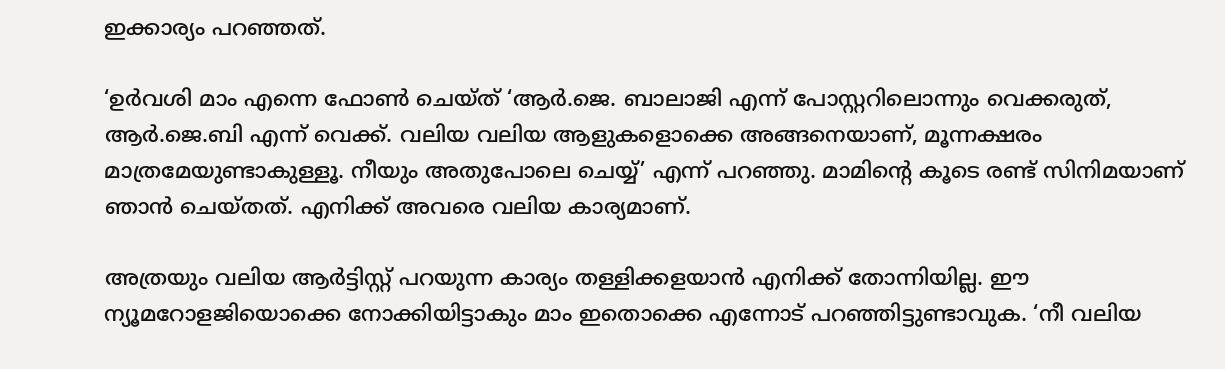ഇക്കാര്യം പറഞ്ഞത്.

‘ഉര്‍വശി മാം എന്നെ ഫോണ്‍ ചെയ്ത് ‘ആര്‍.ജെ. ബാലാജി എന്ന് പോസ്റ്ററിലൊന്നും വെക്കരുത്, ആര്‍.ജെ.ബി എന്ന് വെക്ക്. വലിയ വലിയ ആളുകളൊക്കെ അങ്ങനെയാണ്, മൂന്നക്ഷരം മാത്രമേയുണ്ടാകുള്ളൂ. നീയും അതുപോലെ ചെയ്യ്’ എന്ന് പറഞ്ഞു. മാമിന്റെ കൂടെ രണ്ട് സിനിമയാണ് ഞാന്‍ ചെയ്തത്. എനിക്ക് അവരെ വലിയ കാര്യമാണ്.

അത്രയും വലിയ ആര്‍ട്ടിസ്റ്റ് പറയുന്ന കാര്യം തള്ളിക്കളയാന്‍ എനിക്ക് തോന്നിയില്ല. ഈ ന്യൂമറോളജിയൊക്കെ നോക്കിയിട്ടാകും മാം ഇതൊക്കെ എന്നോട് പറഞ്ഞിട്ടുണ്ടാവുക. ‘നീ വലിയ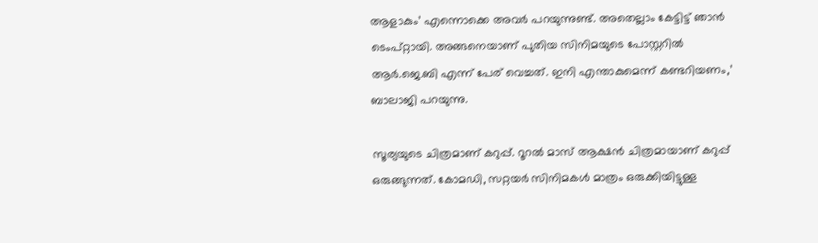ആളാകും’ എന്നൊക്കെ അവര്‍ പറയുന്നുണ്ട്. അതെല്ലാം കേട്ടിട്ട് ഞാന്‍ ടെംപ്റ്റായി. അങ്ങനെയാണ് പുതിയ സിനിമയുടെ പോസ്റ്ററില്‍ ആര്‍.ജെ.ബി എന്ന് പേര് വെച്ചത്. ഇനി എന്താകുമെന്ന് കണ്ടറിയണം,’ ബാലാജി പറയുന്നു.

സൂര്യയുടെ ചിത്രമാണ് കറുപ്പ്. റൂറല്‍ മാസ് ആക്ഷന്‍ ചിത്രമായാണ് കറുപ്പ് ഒരുങ്ങുന്നത്. കോമഡി, സറ്റയര്‍ സിനിമകള്‍ മാത്രം ഒരുക്കിയിട്ടുള്ള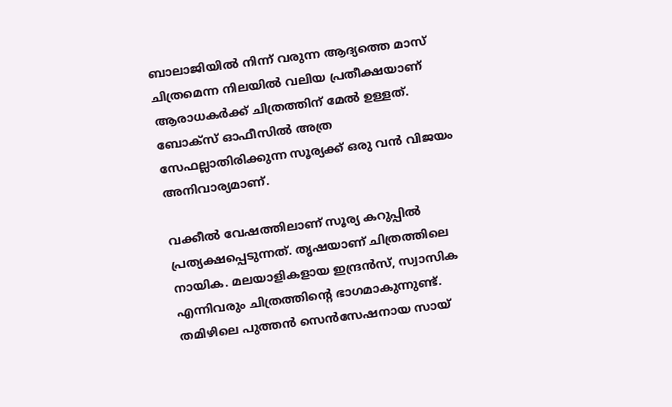ബാലാജിയില്‍ നിന്ന് വരുന്ന ആദ്യത്തെ മാസ് ചിത്രമെന്ന നിലയില്‍ വലിയ പ്രതീക്ഷയാണ് ആരാധകര്‍ക്ക് ചിത്രത്തിന് മേല്‍ ഉള്ളത്. ബോക്‌സ് ഓഫീസില്‍ അത്ര സേഫല്ലാതിരിക്കുന്ന സൂര്യക്ക് ഒരു വന്‍ വിജയം അനിവാര്യമാണ്.

വക്കീല്‍ വേഷത്തിലാണ് സൂര്യ കറുപ്പില്‍ പ്രത്യക്ഷപ്പെടുന്നത്. തൃഷയാണ് ചിത്രത്തിലെ നായിക. മലയാളികളായ ഇന്ദ്രന്‍സ്, സ്വാസിക എന്നിവരും ചിത്രത്തിന്റെ ഭാഗമാകുന്നുണ്ട്. തമിഴിലെ പുത്തന്‍ സെന്‍സേഷനായ സായ്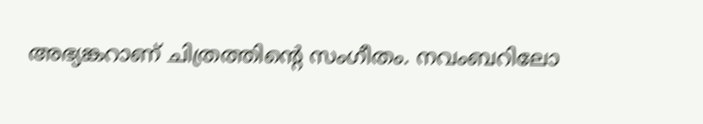അഭ്യങ്കറാണ് ചിത്രത്തിന്റെ സംഗീതം. നവംബറിലോ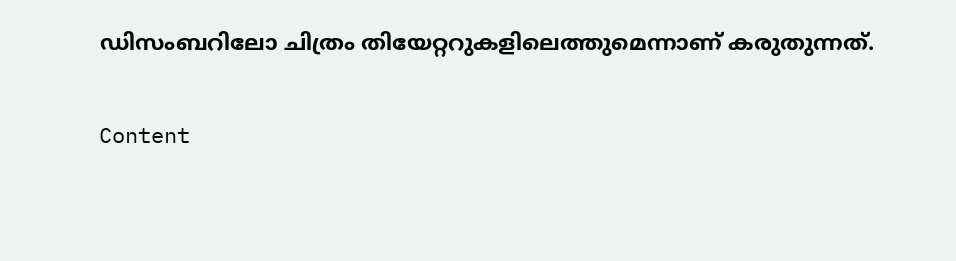ഡിസംബറിലോ ചിത്രം തിയേറ്ററുകളിലെത്തുമെന്നാണ് കരുതുന്നത്.

Content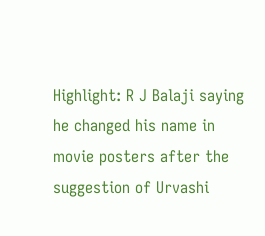Highlight: R J Balaji saying he changed his name in movie posters after the suggestion of Urvashi